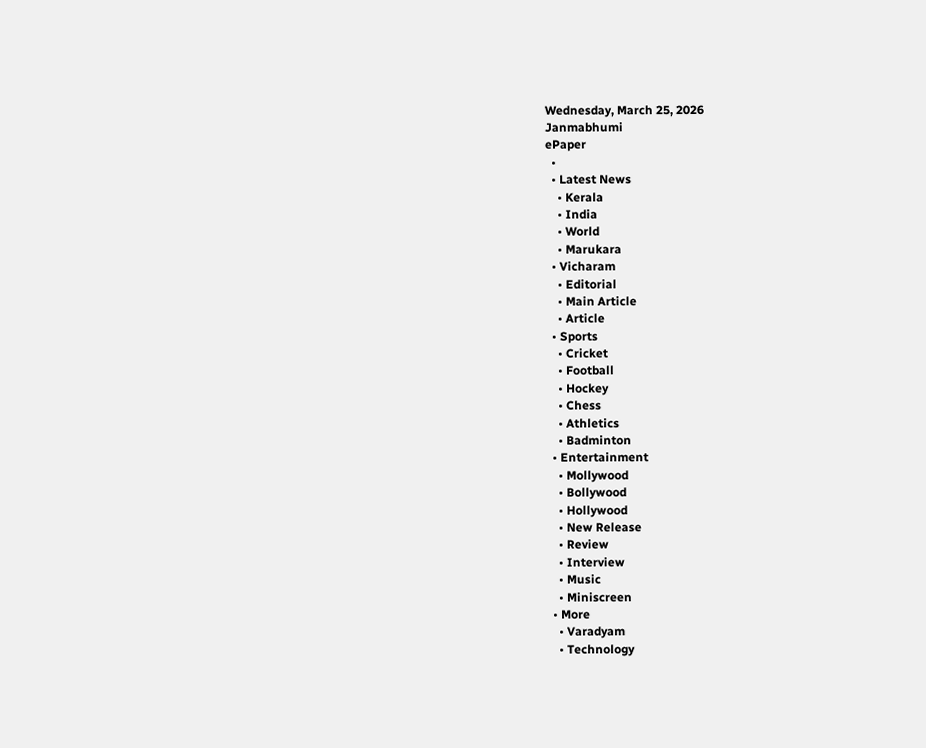Wednesday, March 25, 2026
Janmabhumi
ePaper
  •
  • Latest News
    • Kerala
    • India
    • World
    • Marukara
  • Vicharam
    • Editorial
    • Main Article
    • Article
  • Sports
    • Cricket
    • Football
    • Hockey
    • Chess
    • Athletics
    • Badminton
  • Entertainment
    • Mollywood
    • Bollywood
    • Hollywood
    • New Release
    • Review
    • Interview
    • Music
    • Miniscreen
  • More
    • Varadyam
    • Technology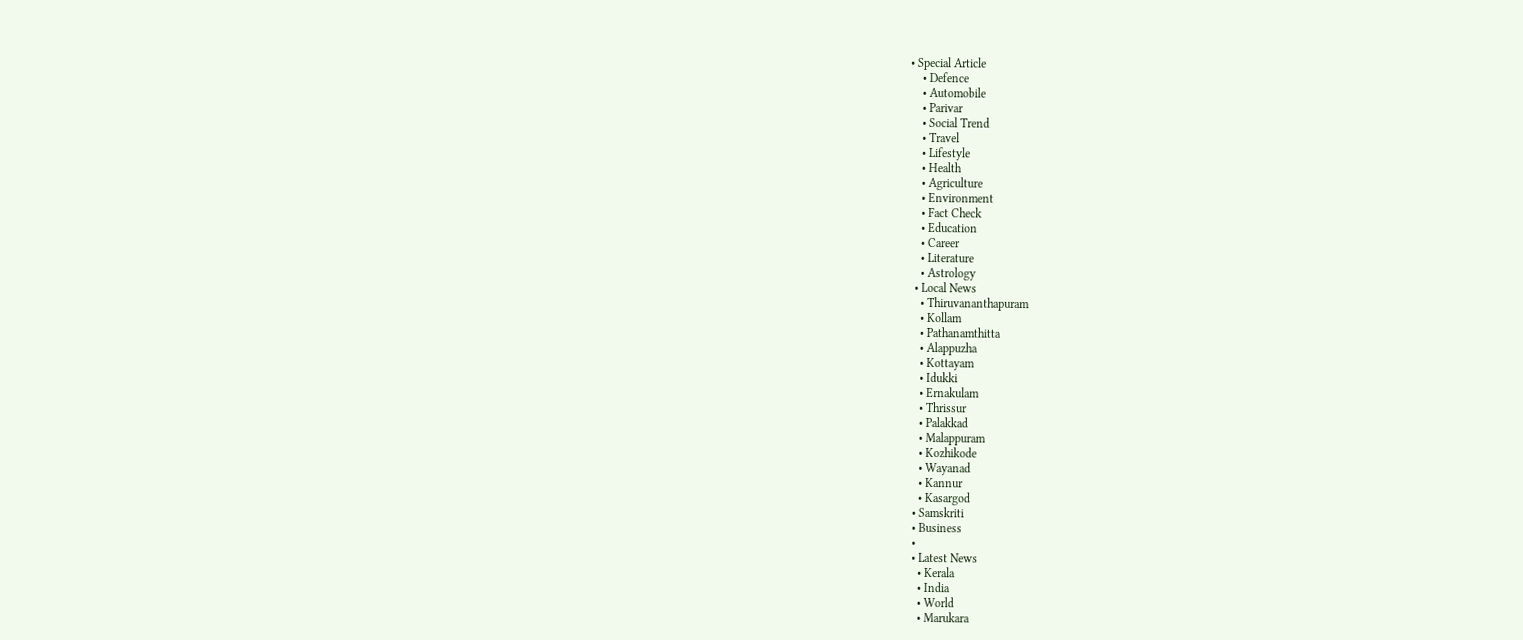• Special Article
    • Defence
    • Automobile
    • Parivar
    • Social Trend
    • Travel
    • Lifestyle
    • Health
    • Agriculture
    • Environment
    • Fact Check
    • Education
    • Career
    • Literature
    • Astrology
  • Local News
    • Thiruvananthapuram
    • Kollam
    • Pathanamthitta
    • Alappuzha
    • Kottayam
    • Idukki
    • Ernakulam
    • Thrissur
    • Palakkad
    • Malappuram
    • Kozhikode
    • Wayanad
    • Kannur
    • Kasargod
  • Samskriti
  • Business
  •
  • Latest News
    • Kerala
    • India
    • World
    • Marukara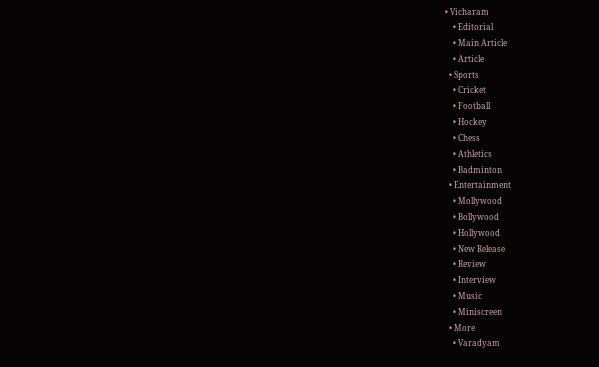• Vicharam
    • Editorial
    • Main Article
    • Article
  • Sports
    • Cricket
    • Football
    • Hockey
    • Chess
    • Athletics
    • Badminton
  • Entertainment
    • Mollywood
    • Bollywood
    • Hollywood
    • New Release
    • Review
    • Interview
    • Music
    • Miniscreen
  • More
    • Varadyam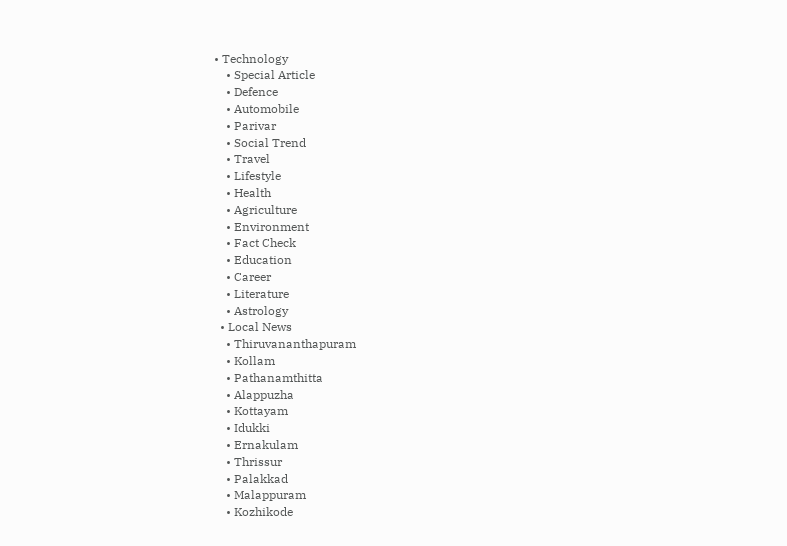• Technology
    • Special Article
    • Defence
    • Automobile
    • Parivar
    • Social Trend
    • Travel
    • Lifestyle
    • Health
    • Agriculture
    • Environment
    • Fact Check
    • Education
    • Career
    • Literature
    • Astrology
  • Local News
    • Thiruvananthapuram
    • Kollam
    • Pathanamthitta
    • Alappuzha
    • Kottayam
    • Idukki
    • Ernakulam
    • Thrissur
    • Palakkad
    • Malappuram
    • Kozhikode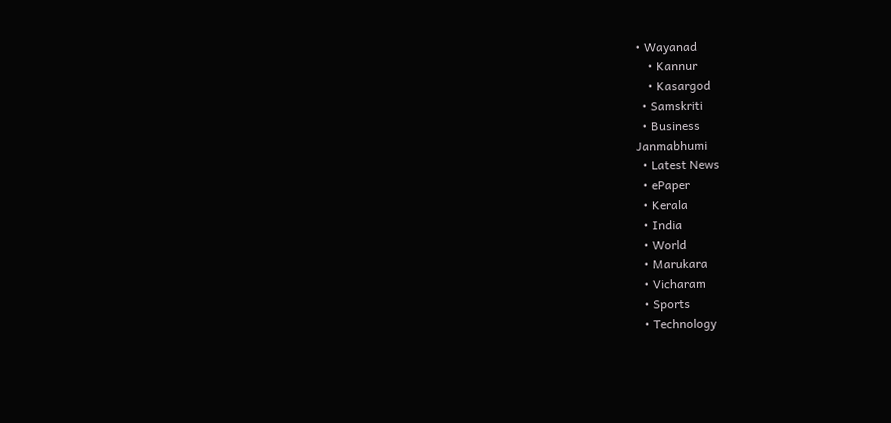• Wayanad
    • Kannur
    • Kasargod
  • Samskriti
  • Business
Janmabhumi
  • Latest News
  • ePaper
  • Kerala
  • India
  • World
  • Marukara
  • Vicharam
  • Sports
  • Technology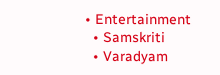• Entertainment
  • Samskriti
  • Varadyam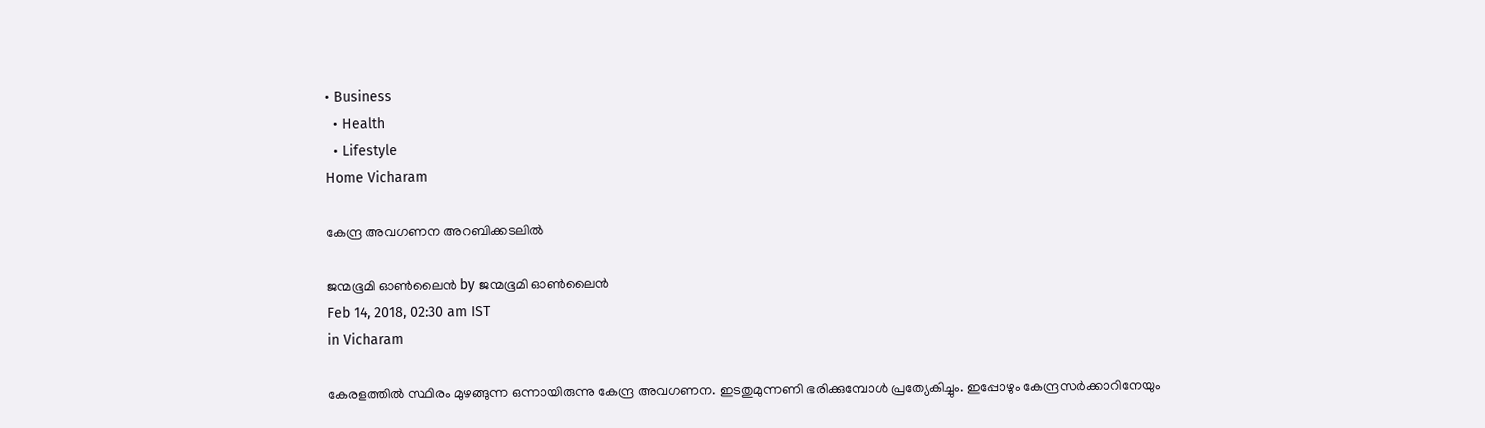• Business
  • Health
  • Lifestyle
Home Vicharam

കേന്ദ്ര അവഗണന അറബിക്കടലില്‍

ജന്മഭൂമി ഓണ്‍ലൈന്‍ by ജന്മഭൂമി ഓണ്‍ലൈന്‍
Feb 14, 2018, 02:30 am IST
in Vicharam

കേരളത്തില്‍ സ്ഥിരം മുഴങ്ങുന്ന ഒന്നായിരുന്നു കേന്ദ്ര അവഗണന. ഇടതുമുന്നണി ഭരിക്കുമ്പോള്‍ പ്രത്യേകിച്ചും. ഇപ്പോഴും കേന്ദ്രസര്‍ക്കാറിനേയും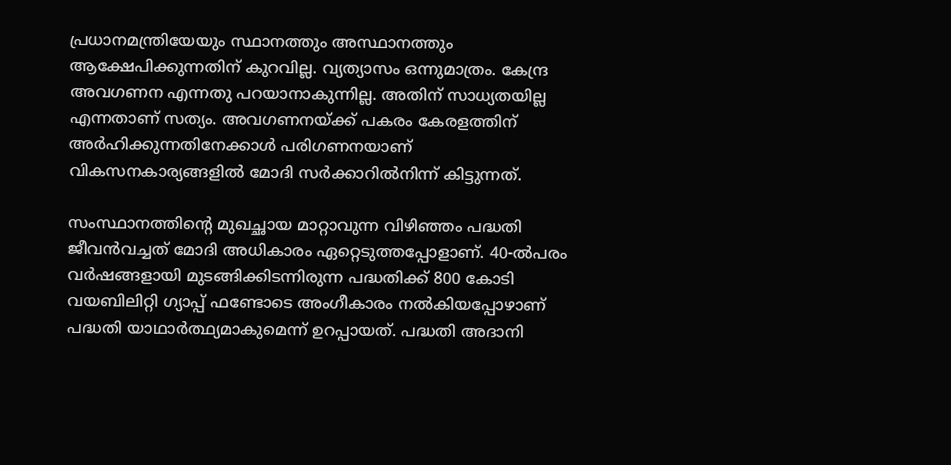പ്രധാനമന്ത്രിയേയും സ്ഥാനത്തും അസ്ഥാനത്തും ആക്ഷേപിക്കുന്നതിന് കുറവില്ല. വ്യത്യാസം ഒന്നുമാത്രം. കേന്ദ്ര അവഗണന എന്നതു പറയാനാകുന്നില്ല. അതിന് സാധ്യതയില്ല എന്നതാണ് സത്യം. അവഗണനയ്‌ക്ക് പകരം കേരളത്തിന് അര്‍ഹിക്കുന്നതിനേക്കാള്‍ പരിഗണനയാണ് വികസനകാര്യങ്ങളില്‍ മോദി സര്‍ക്കാറില്‍നിന്ന് കിട്ടുന്നത്.

സംസ്ഥാനത്തിന്റെ മുഖച്ഛായ മാറ്റാവുന്ന വിഴിഞ്ഞം പദ്ധതി ജീവന്‍വച്ചത് മോദി അധികാരം ഏറ്റെടുത്തപ്പോളാണ്. 40-ല്‍പരം വര്‍ഷങ്ങളായി മുടങ്ങിക്കിടന്നിരുന്ന പദ്ധതിക്ക് 800 കോടി വയബിലിറ്റി ഗ്യാപ്പ് ഫണ്ടോടെ അംഗീകാരം നല്‍കിയപ്പോഴാണ് പദ്ധതി യാഥാര്‍ത്ഥ്യമാകുമെന്ന് ഉറപ്പായത്. പദ്ധതി അദാനി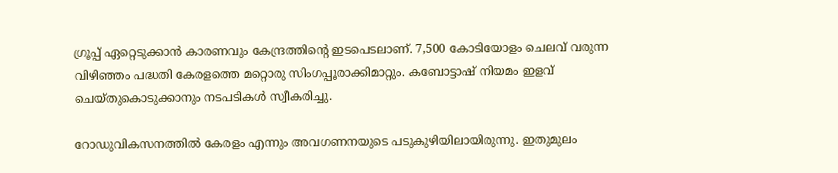ഗ്രൂപ്പ് ഏറ്റെടുക്കാന്‍ കാരണവും കേന്ദ്രത്തിന്റെ ഇടപെടലാണ്. 7,500 കോടിയോളം ചെലവ് വരുന്ന വിഴിഞ്ഞം പദ്ധതി കേരളത്തെ മറ്റൊരു സിംഗപ്പൂരാക്കിമാറ്റും. കബോട്ടാഷ് നിയമം ഇളവ് ചെയ്തുകൊടുക്കാനും നടപടികള്‍ സ്വീകരിച്ചു.

റോഡുവികസനത്തില്‍ കേരളം എന്നും അവഗണനയുടെ പടുകുഴിയിലായിരുന്നു. ഇതുമുലം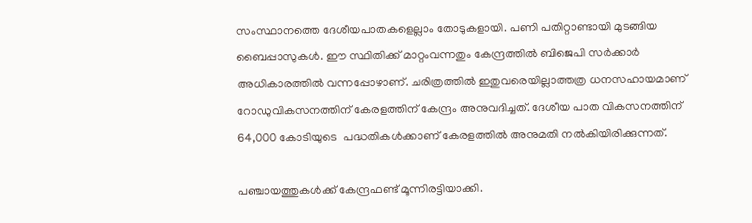സംസ്ഥാനത്തെ ദേശീയപാതകളെല്ലാം തോടുകളായി. പണി പതിറ്റാണ്ടായി മുടങ്ങിയ ബൈപ്പാസുകള്‍. ഈ സ്ഥിതിക്ക് മാറ്റംവന്നതും കേന്ദ്രത്തില്‍ ബിജെപി സര്‍ക്കാര്‍ അധികാരത്തില്‍ വന്നപ്പോഴാണ്. ചരിത്രത്തില്‍ ഇതുവരെയില്ലാത്തത്ര ധനസഹായമാണ് റോഡുവികസനത്തിന് കേരളത്തിന് കേന്ദ്രം അനുവദിച്ചത്. ദേശീയ പാത വികസനത്തിന് 64,000 കോടിയുടെ  പദ്ധതികള്‍ക്കാണ് കേരളത്തില്‍ അനുമതി നല്‍കിയിരിക്കുന്നത്.

പഞ്ചായത്തുകള്‍ക്ക് കേന്ദ്രഫണ്ട് മൂന്നിരട്ടിയാക്കി.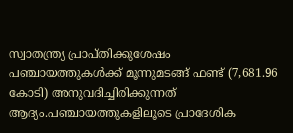സ്വാതന്ത്ര്യ പ്രാപ്തിക്കുശേഷം പഞ്ചായത്തുകള്‍ക്ക് മൂന്നുമടങ്ങ് ഫണ്ട് (7,681.96 കോടി) അനുവദിച്ചിരിക്കുന്നത് ആദ്യം.പഞ്ചായത്തുകളിലൂടെ പ്രാദേശിക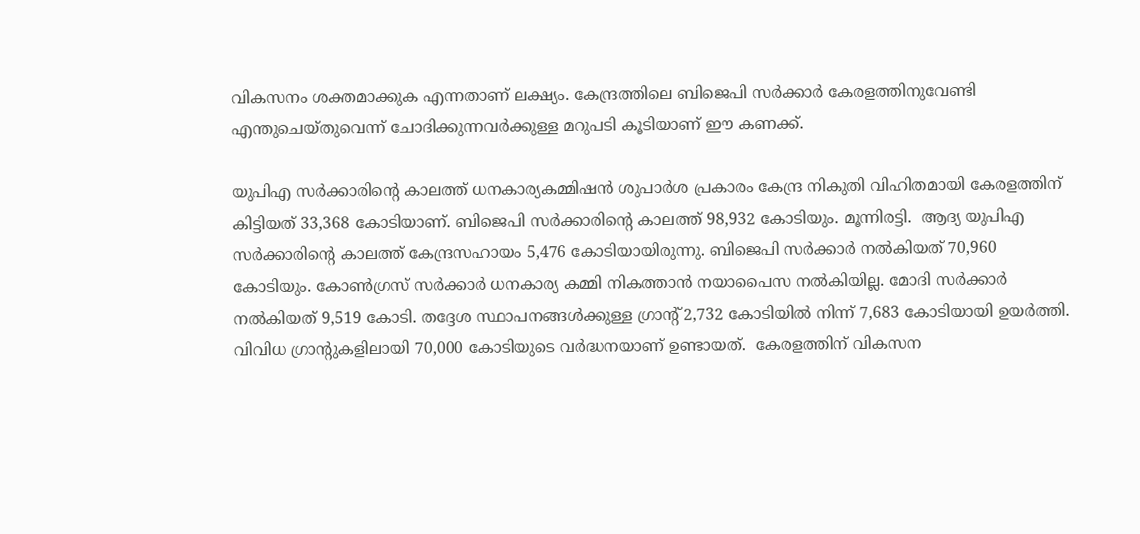വികസനം ശക്തമാക്കുക എന്നതാണ് ലക്ഷ്യം. കേന്ദ്രത്തിലെ ബിജെപി സര്‍ക്കാര്‍ കേരളത്തിനുവേണ്ടി എന്തുചെയ്തുവെന്ന് ചോദിക്കുന്നവര്‍ക്കുള്ള മറുപടി കൂടിയാണ് ഈ കണക്ക്.

യുപിഎ സര്‍ക്കാരിന്റെ കാലത്ത് ധനകാര്യകമ്മിഷന്‍ ശുപാര്‍ശ പ്രകാരം കേന്ദ്ര നികുതി വിഹിതമായി കേരളത്തിന് കിട്ടിയത് 33,368 കോടിയാണ്. ബിജെപി സര്‍ക്കാരിന്റെ കാലത്ത് 98,932 കോടിയും. മൂന്നിരട്ടി.  ആദ്യ യുപിഎ സര്‍ക്കാരിന്റെ കാലത്ത് കേന്ദ്രസഹായം 5,476 കോടിയായിരുന്നു. ബിജെപി സര്‍ക്കാര്‍ നല്‍കിയത് 70,960 കോടിയും. കോണ്‍ഗ്രസ് സര്‍ക്കാര്‍ ധനകാര്യ കമ്മി നികത്താന്‍ നയാപൈസ നല്‍കിയില്ല. മോദി സര്‍ക്കാര്‍ നല്‍കിയത് 9,519 കോടി. തദ്ദേശ സ്ഥാപനങ്ങള്‍ക്കുള്ള ഗ്രാന്റ് 2,732 കോടിയില്‍ നിന്ന് 7,683 കോടിയായി ഉയര്‍ത്തി. വിവിധ ഗ്രാന്റുകളിലായി 70,000 കോടിയുടെ വര്‍ദ്ധനയാണ് ഉണ്ടായത്.  കേരളത്തിന് വികസന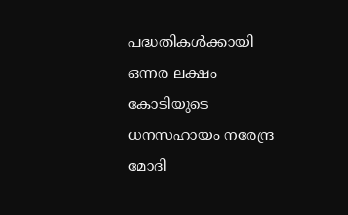പദ്ധതികള്‍ക്കായി ഒന്നര ലക്ഷം കോടിയുടെ ധനസഹായം നരേന്ദ്ര മോദി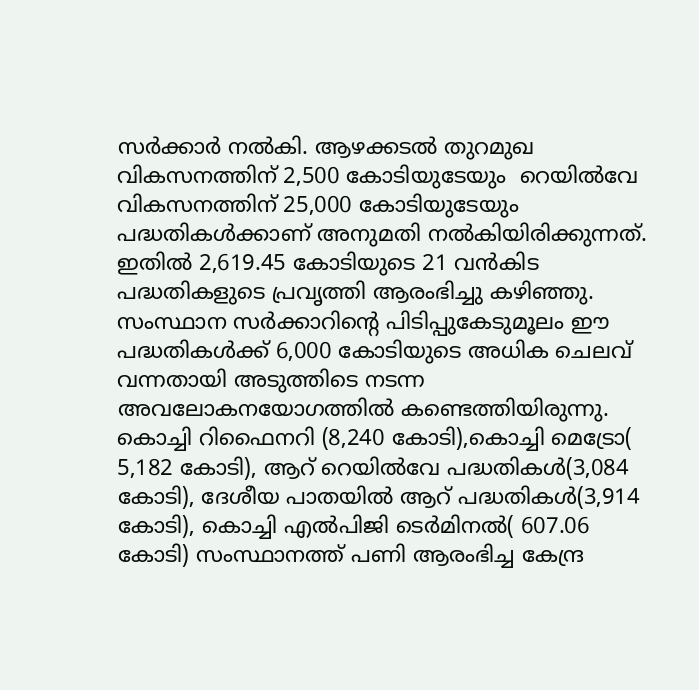സര്‍ക്കാര്‍ നല്‍കി. ആഴക്കടല്‍ തുറമുഖ വികസനത്തിന് 2,500 കോടിയുടേയും  റെയില്‍വേ വികസനത്തിന് 25,000 കോടിയുടേയും പദ്ധതികള്‍ക്കാണ് അനുമതി നല്‍കിയിരിക്കുന്നത്. ഇതില്‍ 2,619.45 കോടിയുടെ 21 വന്‍കിട പദ്ധതികളുടെ പ്രവൃത്തി ആരംഭിച്ചു കഴിഞ്ഞു. സംസ്ഥാന സര്‍ക്കാറിന്റെ പിടിപ്പുകേടുമൂലം ഈ പദ്ധതികള്‍ക്ക് 6,000 കോടിയുടെ അധിക ചെലവ് വന്നതായി അടുത്തിടെ നടന്ന അവലോകനയോഗത്തില്‍ കണ്ടെത്തിയിരുന്നു. കൊച്ചി റിഫൈനറി (8,240 കോടി),കൊച്ചി മെട്രോ( 5,182 കോടി), ആറ് റെയില്‍വേ പദ്ധതികള്‍(3,084 കോടി), ദേശീയ പാതയില്‍ ആറ് പദ്ധതികള്‍(3,914 കോടി), കൊച്ചി എല്‍പിജി ടെര്‍മിനല്‍( 607.06 കോടി) സംസ്ഥാനത്ത് പണി ആരംഭിച്ച കേന്ദ്ര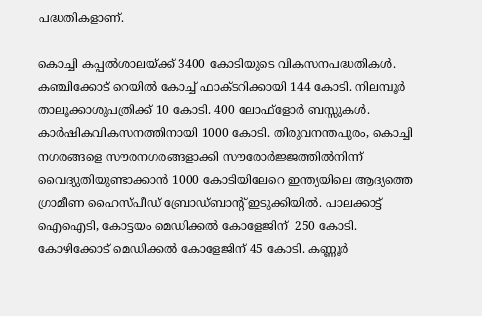പദ്ധതികളാണ്.

കൊച്ചി കപ്പല്‍ശാലയ്‌ക്ക് 3400 കോടിയുടെ വികസനപദ്ധതികള്‍. കഞ്ചിക്കോട് റെയില്‍ കോച്ച് ഫാക്ടറിക്കായി 144 കോടി. നിലമ്പൂര്‍ താലൂക്കാശുപത്രിക്ക് 10 കോടി. 400 ലോഫ്‌ളോര്‍ ബസ്സുകള്‍. കാര്‍ഷികവികസനത്തിനായി 1000 കോടി. തിരുവനന്തപുരം, കൊച്ചി നഗരങ്ങളെ സൗരനഗരങ്ങളാക്കി സൗരോര്‍ജ്ജത്തില്‍നിന്ന് വൈദ്യുതിയുണ്ടാക്കാന്‍ 1000 കോടിയിലേറെ ഇന്ത്യയിലെ ആദ്യത്തെ ഗ്രാമീണ ഹൈസ്പീഡ് ബ്രോഡ്ബാന്റ് ഇടുക്കിയില്‍. പാലക്കാട്ട് ഐഐടി, കോട്ടയം മെഡിക്കല്‍ കോളേജിന്  250 കോടി. കോഴിക്കോട് മെഡിക്കല്‍ കോളേജിന് 45 കോടി. കണ്ണൂര്‍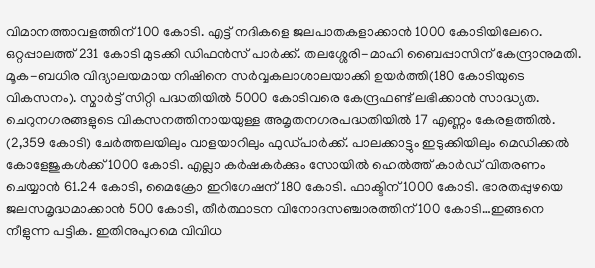വിമാനത്താവളത്തിന് 100 കോടി. എട്ട് നദികളെ ജലപാതകളാക്കാന്‍ 1000 കോടിയിലേറെ. ഒറ്റപ്പാലത്ത് 231 കോടി മുടക്കി ഡിഫന്‍സ് പാര്‍ക്ക്. തലശ്ശേരി-മാഹി ബൈപ്പാസിന് കേന്ദ്രാനുമതി. മൂക-ബധിര വിദ്യാലയമായ നിഷിനെ സര്‍വ്വകലാശാലയാക്കി ഉയര്‍ത്തി(180 കോടിയുടെ വികസനം). സ്മാര്‍ട്ട് സിറ്റി പദ്ധതിയില്‍ 5000 കോടിവരെ കേന്ദ്രഫണ്ട് ലഭിക്കാന്‍ സാദ്ധ്യത. ചെറുനഗരങ്ങളുടെ വികസനത്തിനായയുള്ള അമൃതനഗരപദ്ധതിയില്‍ 17 എണ്ണം കേരളത്തില്‍. (2,359 കോടി) ചേര്‍ത്തലയിലും വാളയാറിലും ഫുഡ്പാര്‍ക്ക്. പാലക്കാട്ടും ഇടുക്കിയിലും മെഡിക്കല്‍ കോളേജുകള്‍ക്ക് 1000 കോടി. എല്ലാ കര്‍ഷകര്‍ക്കും സോയില്‍ ഹെല്‍ത്ത് കാര്‍ഡ് വിതരണം ചെയ്യാന്‍ 61.24 കോടി, മൈക്രോ ഇറിഗേഷന് 180 കോടി. ഫാക്ടിന് 1000 കോടി. ഭാരതപ്പുഴയെ ജലസമൃദ്ധമാക്കാന്‍ 500 കോടി, തീര്‍ത്ഥാടന വിനോദസഞ്ചാരത്തിന് 100 കോടി…ഇങ്ങനെ നീളുന്ന പട്ടിക. ഇതിനുപുറമെ വിവിധ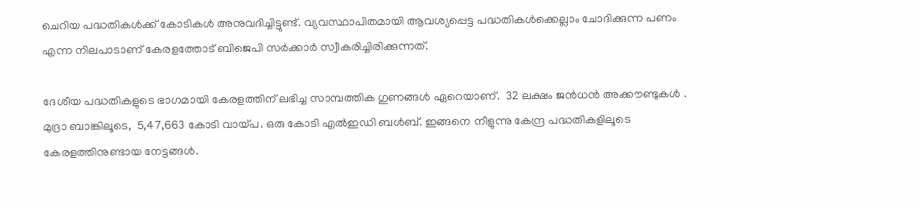ചെറിയ പദ്ധതികള്‍ക്ക് കോടികള്‍ അനുവദിച്ചിട്ടുണ്ട്. വ്യവസ്ഥാപിതമായി ആവശ്യപ്പെട്ട പദ്ധതികള്‍ക്കെല്ലാം ചോദിക്കുന്ന പണം എന്ന നിലപാടാണ് കേരളത്തോട് ബിജെപി സര്‍ക്കാര്‍ സ്വീകരിച്ചിരിക്കുന്നത്.

ദേശീയ പദ്ധതികളുടെ ഭാഗമായി കേരളത്തിന് ലഭിച്ച സാമ്പത്തിക ഗുണങ്ങള്‍ ഏറെയാണ്.  32 ലക്ഷം ജന്‍ധന്‍ അക്കൗണ്ടുകള്‍ . മുദ്രാ ബാങ്കിലൂടെ,  5,47,663 കോടി വായ്‌പ. ഒരു കോടി എല്‍ഇഡി ബള്‍ബ്. ഇങ്ങനെ നീളുന്നു കേന്ദ്ര പദ്ധതികളിലൂടെ കേരളത്തിനുണ്ടായ നേട്ടങ്ങള്‍.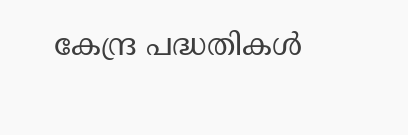കേന്ദ്ര പദ്ധതികള്‍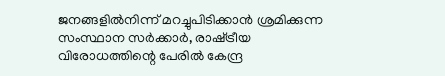ജനങ്ങളില്‍നിന്ന് മറച്ചുപിടിക്കാന്‍ ശ്രമിക്കുന്ന സംസ്ഥാന സര്‍ക്കാര്‍, രാഷ്‌ട്രീയ വിരോധത്തിന്റെ പേരില്‍ കേന്ദ്ര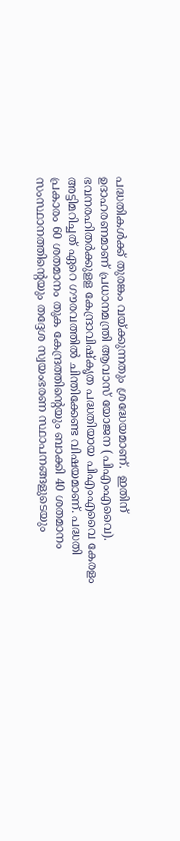പദ്ധതികള്‍ക്ക് തുരങ്കം വയ്‌ക്കുന്നതും ശ്രദ്ധേയമാണ്.  ഇതിന് ഉദാഹരണമാണ് പ്രധാനമന്ത്രി ആവാസ് യോജന (പിഎംഎവൈ). ഭവനരഹിതര്‍ക്കുളള കേന്ദ്രാവിഷ്‌കൃത പദ്ധതിയായ പിഎംഎവൈ കേരളം അട്ടിമറിച്ചത് ഏറെ ഗൗരവത്തില്‍ ചിന്തിക്കേണ്ട വിഷയമാണ്. പദ്ധതി പ്രകാരം 60 ശതമാനം തുക കേന്ദ്രത്തിന്റെയും ബാക്കി 40 ശതമാനം സംസ്ഥാനത്തിന്റെയും തദ്ദേശ സ്വയംഭരണ സ്ഥാപനങ്ങളുടെയും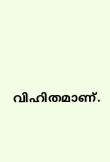വിഹിതമാണ്.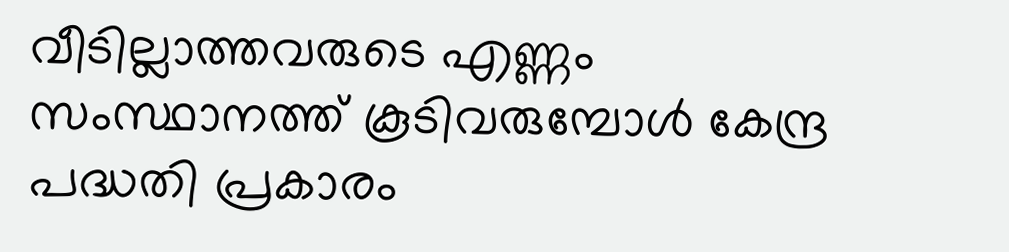വീടില്ലാത്തവരുടെ എണ്ണം സംസ്ഥാനത്ത് കൂടിവരുമ്പോള്‍ കേന്ദ്ര പദ്ധതി പ്രകാരം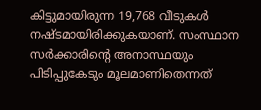കിട്ടുമായിരുന്ന 19,768 വീടുകള്‍ നഷ്ടമായിരിക്കുകയാണ്. സംസ്ഥാന സര്‍ക്കാരിന്റെ അനാസ്ഥയും പിടിപ്പുകേടും മൂലമാണിതെന്നത്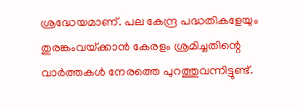ശ്രദ്ധേയമാണ്. പല കേന്ദ്ര പദ്ധതികളേയും തുരങ്കംവയ്‌ക്കാന്‍ കേരളം ശ്രമിച്ചതിന്റെ വാര്‍ത്തകള്‍ നേരത്തെ പുറത്തുവന്നിട്ടുണ്ട്.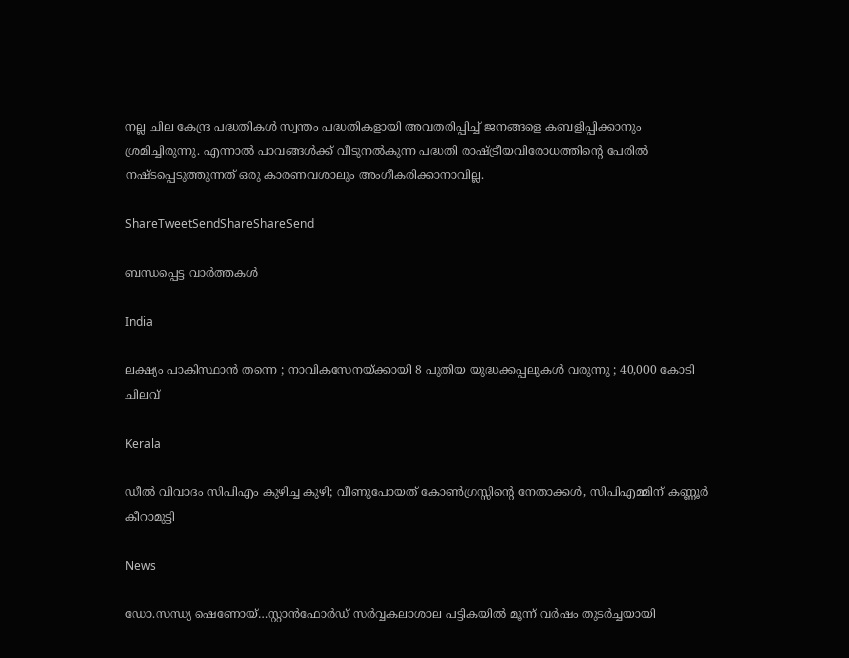നല്ല ചില കേന്ദ്ര പദ്ധതികള്‍ സ്വന്തം പദ്ധതികളായി അവതരിപ്പിച്ച് ജനങ്ങളെ കബളിപ്പിക്കാനും ശ്രമിച്ചിരുന്നു. എന്നാല്‍ പാവങ്ങള്‍ക്ക് വീടുനല്‍കുന്ന പദ്ധതി രാഷ്‌ട്രീയവിരോധത്തിന്റെ പേരില്‍ നഷ്ടപ്പെടുത്തുന്നത് ഒരു കാരണവശാലും അംഗീകരിക്കാനാവില്ല.

ShareTweetSendShareShareSend

ബന്ധപ്പെട്ട വാര്‍ത്തകള്‍

India

ലക്ഷ്യം പാകിസ്ഥാൻ തന്നെ ; നാവികസേനയ്‌ക്കായി 8 പുതിയ യുദ്ധക്കപ്പലുകൾ വരുന്നു ; 40,000 കോടി ചിലവ്

Kerala

ഡീൽ വിവാദം സിപിഎം കുഴിച്ച കുഴി; വീണുപോയത് കോൺഗ്രസ്സിന്റെ നേതാക്കൾ, സിപിഎമ്മിന് കണ്ണൂർ കീറാമുട്ടി

News

ഡോ.സന്ധ്യ ഷെണോയ്…സ്റ്റാന്‍ഫോര്‍ഡ് സര്‍വ്വകലാശാല പട്ടികയില്‍ മൂന്ന് വര്‍ഷം തുടര്‍ച്ചയായി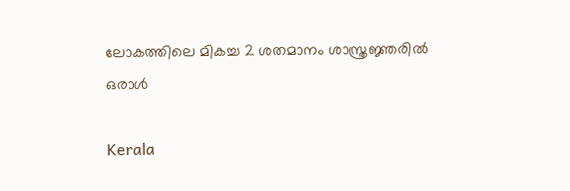ലോകത്തിലെ മികച്ച 2 ശതമാനം ശാസ്ത്രജ്ഞരില്‍ ഒരാള്‍

Kerala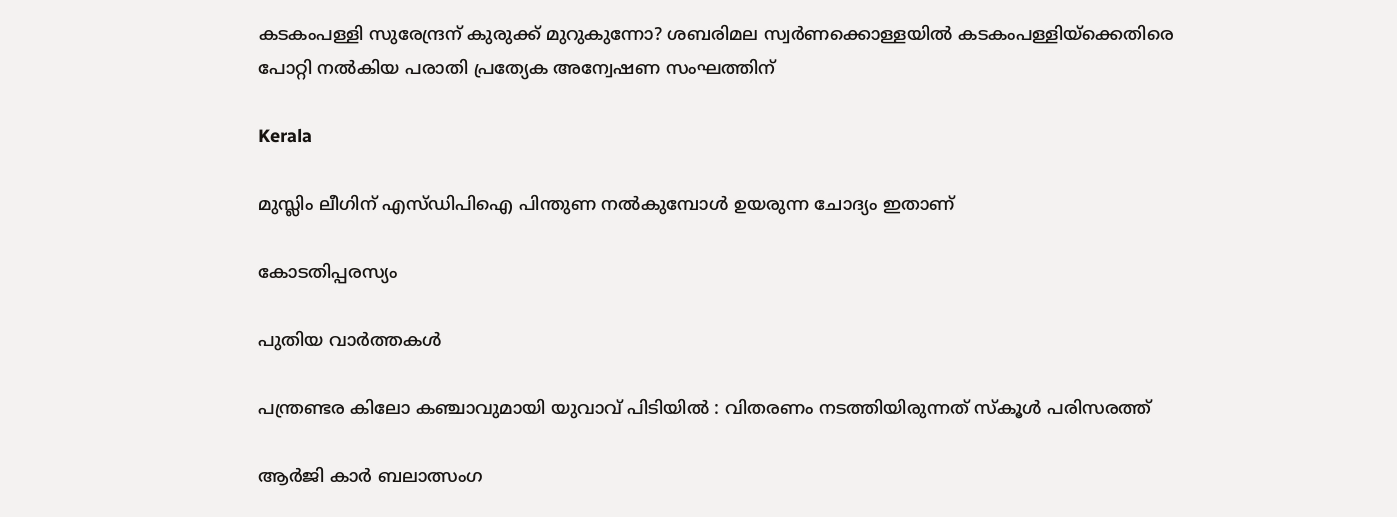കടകംപള്ളി സുരേന്ദ്രന് കുരുക്ക് മുറുകുന്നോ? ശബരിമല സ്വർണക്കൊള്ളയില്‍ കടകംപള്ളിയ്‌ക്കെതിരെ പോറ്റി നൽകിയ പരാതി പ്രത്യേക അന്വേഷണ സംഘത്തിന്

Kerala

മുസ്ലിം ലീഗിന് എസ്ഡിപിഐ പിന്തുണ നൽകുമ്പോൾ ഉയരുന്ന ചോദ്യം ഇതാണ്

കോടതിപ്പരസ്യം

പുതിയ വാര്‍ത്തകള്‍

പന്ത്രണ്ടര കിലോ കഞ്ചാവുമായി യുവാവ് പിടിയിൽ : വിതരണം നടത്തിയിരുന്നത് സ്കൂൾ പരിസരത്ത്

ആർ‌ജി കാർ ബലാത്സംഗ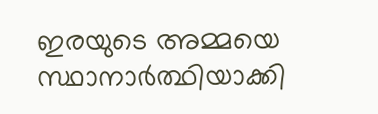ഇരയുടെ അമ്മയെ സ്ഥാനാർത്ഥിയാക്കി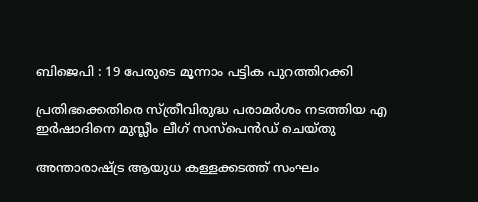ബിജെപി : 19 പേരുടെ മൂന്നാം പട്ടിക പുറത്തിറക്കി

പ്രതിഭക്കെതിരെ സ്ത്രീവിരുദ്ധ പരാമര്‍ശം നടത്തിയ എ ഇര്‍ഷാദിനെ മുസ്ലീം ലീഗ് സസ്പെന്‍ഡ് ചെയ്തു

അന്താരാഷ്‌ട്ര ആയുധ കള്ളക്കടത്ത് സംഘം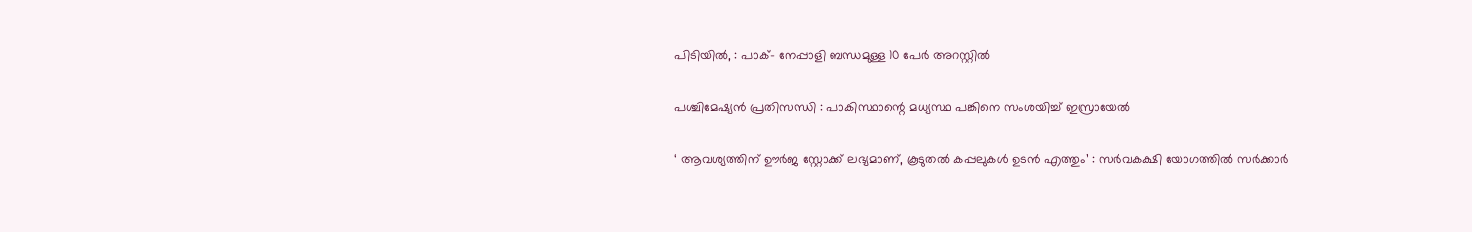പിടിയിൽ, : പാക്- നേപ്പാളി ബന്ധമുള്ള 10 പേർ അറസ്റ്റിൽ

പശ്ചിമേഷ്യൻ പ്രതിസന്ധി : പാകിസ്ഥാന്റെ മധ്യസ്ഥ പങ്കിനെ സംശയിച്ച് ഇസ്രായേൽ

‘ ആവശ്യത്തിന് ഊർജ സ്റ്റോക്ക് ലഭ്യമാണ്, കൂടുതൽ കപ്പലുകൾ ഉടൻ എത്തും’ : സർവകക്ഷി യോഗത്തിൽ സർക്കാർ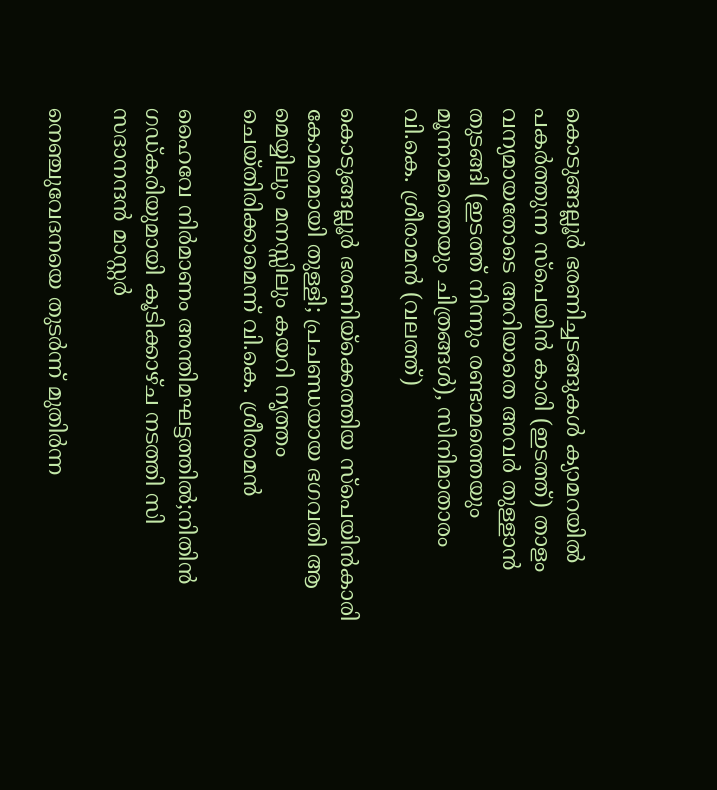കൊടുങ്ങല്ലൂര്‍ ഭരണിച്ചടങ്ങുകള്‍ ക്യാമറയില്‍ പകര്‍ത്തുന്ന സ്പെയിന്‍ കാരി (ഇടത്ത്) താളം വന്യമായതോടെ അറിയാതെ അവര്‍ തുള്ളാന്‍ തുടങ്ങി (ഇടത്ത് നിന്നും രണ്ടാമത്തെയും മൂന്നാമത്തെയും ചിത്രങ്ങള്‍), സിനിമാതാരം വി.കെ. ശ്രീരാമന്‍ (വലത്ത്)

കൊടുങ്ങല്ലൂര്‍ ഭരണിയ്‌ക്കെത്തിയ സ്പെയിന്‍കാരി കോമരമായി തുള്ളി; പ്രചണ്ഡയായ ഭഗവതി ആ മെയ്യിലും മനസ്സിലും കയറി നൃത്തം ചെയ്തിരിക്കാമെന്ന് വി.കെ. ശ്രീരാമന്‍

ഹൈവേ നിര്‍മാണം അന്തിമഘട്ടത്തില്‍;നിതിന്‍ ഗഡ്കരിയുമായി കൂടിക്കാഴ്ച നടത്തി സി സദാനന്ദന്‍ മാസ്റ്റര്‍

നെഞ്ചുവേദനയെ തുടർന്ന് മുതിർന്ന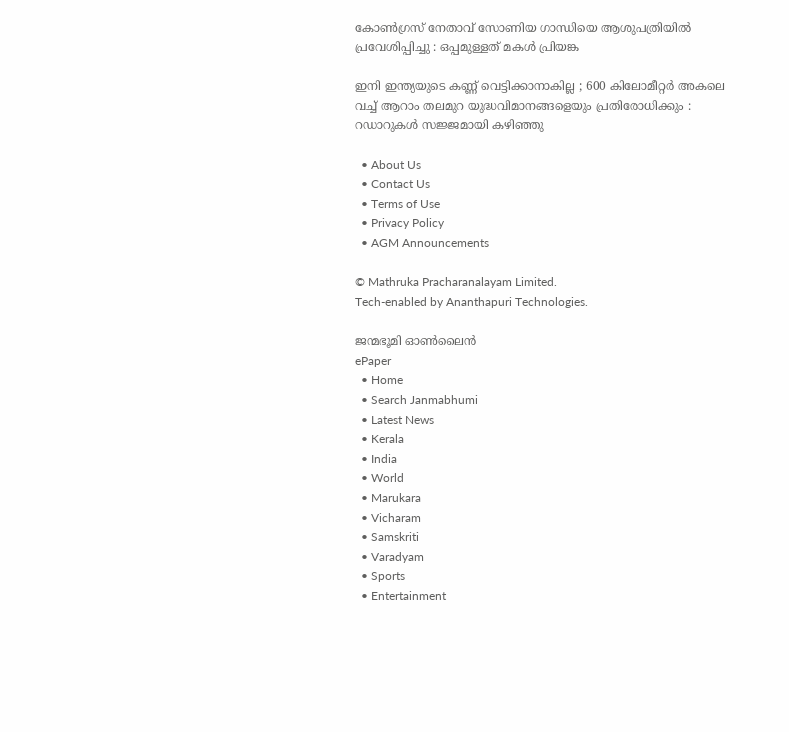കോൺഗ്രസ് നേതാവ് സോണിയ ഗാന്ധിയെ ആശുപത്രിയിൽ പ്രവേശിപ്പിച്ചു : ഒപ്പമുള്ളത് മകൾ പ്രിയങ്ക

ഇനി ഇന്ത്യയുടെ കണ്ണ് വെട്ടിക്കാനാകില്ല ; 600 കിലോമീറ്റർ അകലെ വച്ച് ആറാം തലമുറ യുദ്ധവിമാനങ്ങളെയും പ്രതിരോധിക്കും : റഡാറുകൾ സജ്ജമായി കഴിഞ്ഞു

  • About Us
  • Contact Us
  • Terms of Use
  • Privacy Policy
  • AGM Announcements

© Mathruka Pracharanalayam Limited.
Tech-enabled by Ananthapuri Technologies.

ജന്മഭൂമി ഓണ്‍ലൈന്‍
ePaper
  • Home
  • Search Janmabhumi
  • Latest News
  • Kerala
  • India
  • World
  • Marukara
  • Vicharam
  • Samskriti
  • Varadyam
  • Sports
  • Entertainment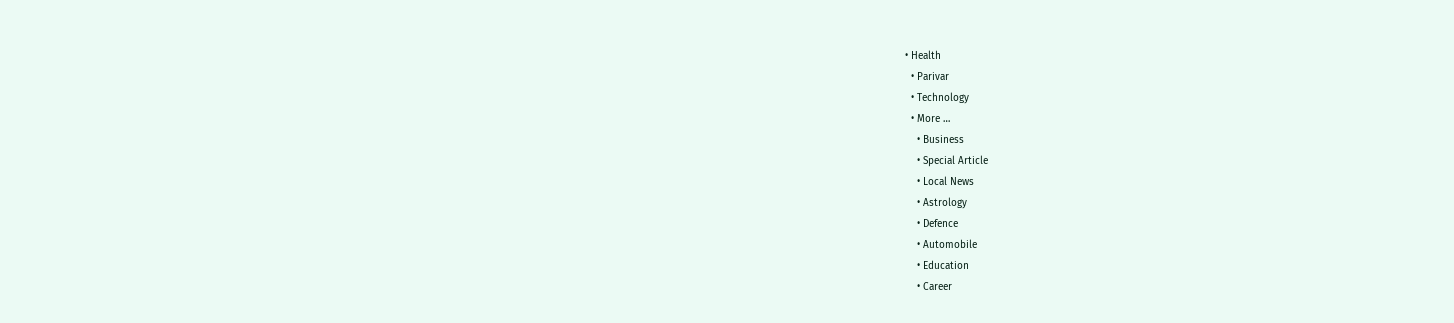• Health
  • Parivar
  • Technology
  • More …
    • Business
    • Special Article
    • Local News
    • Astrology
    • Defence
    • Automobile
    • Education
    • Career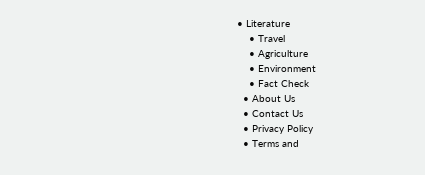• Literature
    • Travel
    • Agriculture
    • Environment
    • Fact Check
  • About Us
  • Contact Us
  • Privacy Policy
  • Terms and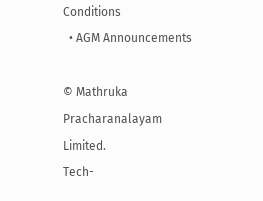Conditions
  • AGM Announcements

© Mathruka Pracharanalayam Limited.
Tech-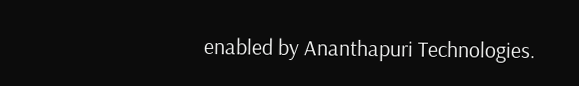enabled by Ananthapuri Technologies.